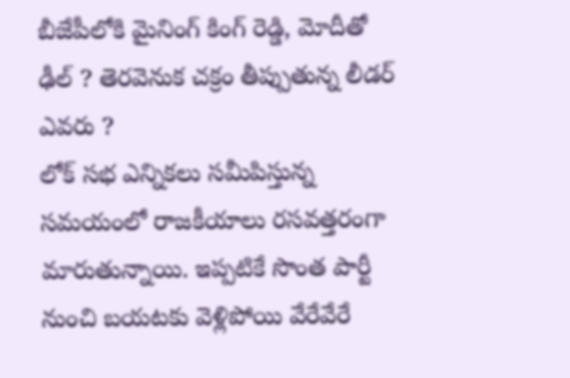బీజేపీలోకి మైనింగ్ కింగ్ రెడ్డి, మోదీతో ఢీల్ ? తెరవెనుక చక్రం తీప్పుతున్న లీడర్ ఎవరు ?
లోక్ సభ ఎన్నికలు సమీపిస్తున్న సమయంలో రాజకీయాలు రసవత్తరంగా మారుతున్నాయి. ఇప్పటికే సొంత పార్టీ నుంచి బయటకు వెళ్లిపోయి వేరేవేరే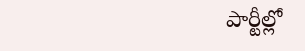పార్టీల్లో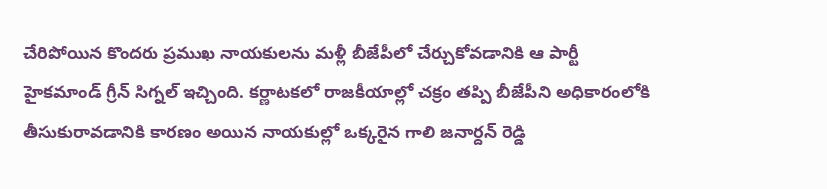చేరిపోయిన కొందరు ప్రముఖ నాయకులను మళ్లీ బీజేపీలో చేర్చుకోవడానికి ఆ పార్టీ హైకమాండ్ గ్రీన్ సిగ్నల్ ఇచ్చింది. కర్ణాటకలో రాజకీయాల్లో చక్రం తప్పి బీజేపీని అధికారంలోకి తీసుకురావడానికి కారణం అయిన నాయకుల్లో ఒక్కరైన గాలి జనార్దన్ రెడ్డి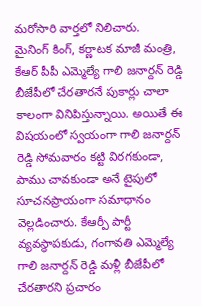మరోసారి వార్తలో నిలిచారు.
మైనింగ్ కింగ్, కర్ణాటక మాజీ మంత్రి, కేఆర్ పీపీ ఎమ్మెల్యే గాలి జనార్దన్ రెడ్డి బీజేపీలో చేరతారనే పుకార్లు చాలా కాలంగా వినిపిస్తున్నాయి. అయితే ఈ విషయంలో స్వయంగా గాలి జనార్దన్ రెడ్డి సోమవారం కట్టి విరగకుండా, పాము చావకుండా అనే టైపులో సూచనప్రాయంగా సమాధానం వెల్లడించారు. కేఆర్పీ పార్టీ వ్యవస్థాపకుడు, గంగావతి ఎమ్మెల్యే గాలి జనార్దన్ రెడ్డి మళ్లీ బీజేపీలో చేరతారని ప్రచారం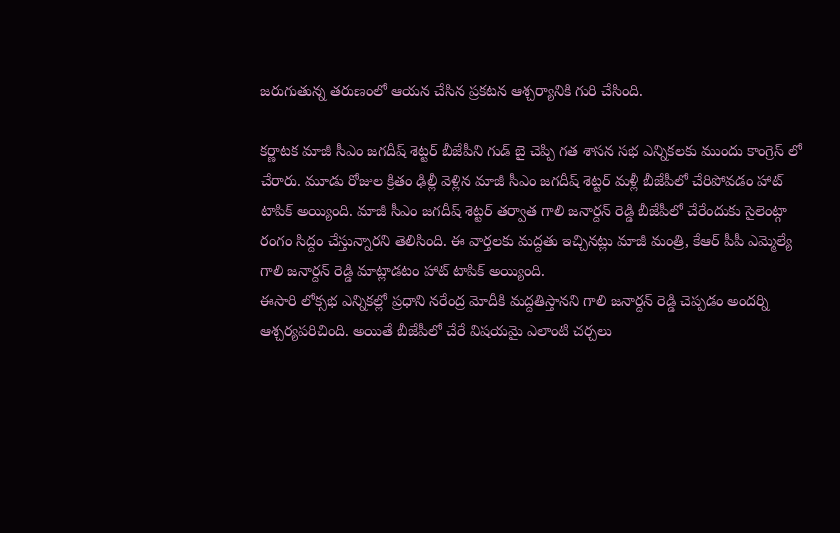జరుగుతున్న తరుణంలో ఆయన చేసిన ప్రకటన ఆశ్చర్యానికి గురి చేసింది.

కర్ణాటక మాజీ సీఎం జగదీష్ శెట్టర్ బీజేపీని గుడ్ బై చెప్పి గత శాసన సభ ఎన్నికలకు ముందు కాంగ్రెస్ లో చేరారు. మూడు రోజుల క్రితం ఢిల్లీ వెళ్లిన మాజీ సీఎం జగదీష్ శెట్టర్ మళ్లీ బీజేపీలో చేరిపోవడం హాట్ టాపిక్ అయ్యింది. మాజీ సీఎం జగదీష్ శెట్టర్ తర్వాత గాలి జనార్దన్ రెడ్డి బీజేపీలో చేరేందుకు సైలెంట్గా రంగం సిద్దం చేస్తున్నారని తెలిసింది. ఈ వార్తలకు మద్దతు ఇచ్చినట్లు మాజీ మంత్రి, కేఆర్ పీపీ ఎమ్మెల్యే గాలి జనార్దన్ రెడ్డి మాట్లాడటం హాట్ టాపిక్ అయ్యింది.
ఈసారి లోక్సభ ఎన్నికల్లో ప్రధాని నరేంద్ర మోదీకి మద్దతిస్తానని గాలి జనార్దన్ రెడ్డి చెప్పడం అందర్ని ఆశ్చర్యపరిచింది. అయితే బీజేపీలో చేరే విషయమై ఎలాంటి చర్చలు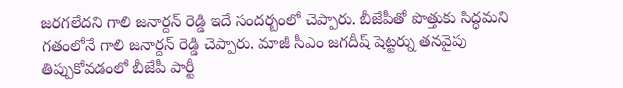జరగలేదని గాలి జనార్దన్ రెడ్డి ఇదే సందర్బంలో చెప్పారు. బీజేపీతో పొత్తుకు సిద్ధమని గతంలోనే గాలి జనార్దన్ రెడ్డి చెప్పారు. మాజీ సీఎం జగదీష్ షెట్టర్ను తనవైపు తిప్పుకోవడంలో బీజేపీ పార్టీ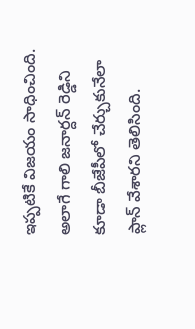ఇప్పటికే విజయం సాధించింది. అలాగే గాలి జనార్దన్ రెడ్డిని కూడా బీజేపీలో చేర్చుకునేలా ప్లాన్ వేశారని తెలిసింది.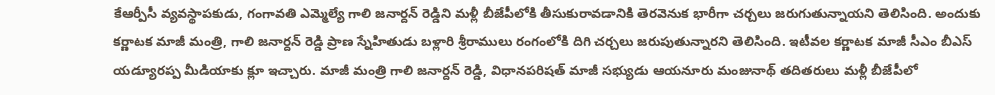కేఆర్పీసీ వ్యవస్థాపకుడు, గంగావతి ఎమ్మెల్యే గాలి జనార్దన్ రెడ్డిని మళ్లీ బీజేపీలోకి తీసుకురావడానికి తెరవెనుక భారీగా చర్చలు జరుగుతున్నాయని తెలిసింది. అందుకు కర్ణాటక మాజీ మంత్రి, గాలి జనార్దన్ రెడ్డి ప్రాణ స్నేహితుడు బళ్లారి శ్రీరాములు రంగంలోకి దిగి చర్చలు జరుపుతున్నారని తెలిసింది. ఇటీవల కర్ణాటక మాజీ సీఎం బీఎస్ యడ్యూరప్ప మీడియాకు క్లూ ఇచ్చారు. మాజీ మంత్రి గాలి జనార్దన్ రెడ్డి, విధానపరిషత్ మాజీ సభ్యుడు ఆయనూరు మంజునాథ్ తదితరులు మళ్లీ బీజేపీలో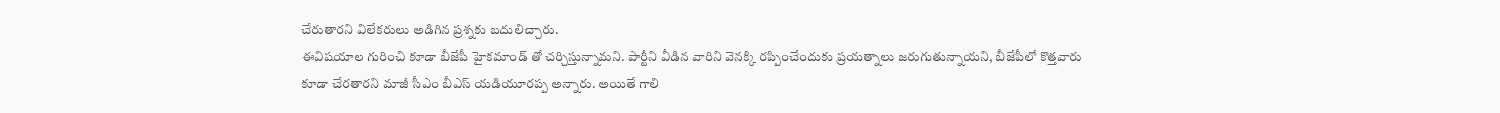చేరుతారని విలేకరులు అడిగిన ప్రశ్నకు బదులిచ్చారు.
ఈవిషయాల గురించి కూడా బీజేపీ హైకమాండ్ తో చర్చిస్తున్నామని. పార్టీని వీడిన వారిని వెనక్కి రప్పించేందుకు ప్రయత్నాలు జరుగుతున్నాయని, బీజేపీలో కొత్తవారు కూడా చేరతారని మాజీ సీఎం బీఎస్ యడియూరప్ప అన్నారు. అయితే గాలి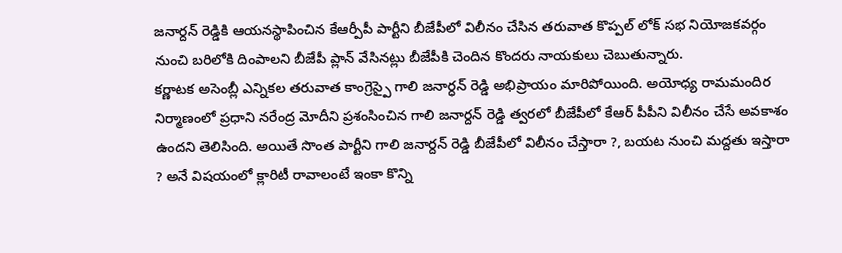జనార్దన్ రెడ్డికి ఆయనస్థాపించిన కేఆర్పీపీ పార్టీని బీజేపీలో విలీనం చేసిన తరువాత కొప్పల్ లోక్ సభ నియోజకవర్గం నుంచి బరిలోకి దింపాలని బీజేపీ ప్లాన్ వేసినట్లు బీజేపీకి చెందిన కొందరు నాయకులు చెబుతున్నారు.
కర్ణాటక అసెంబ్లీ ఎన్నికల తరువాత కాంగ్రెస్పై గాలి జనార్ధన్ రెడ్డి అభిప్రాయం మారిపోయింది. అయోధ్య రామమందిర నిర్మాణంలో ప్రధాని నరేంద్ర మోదీని ప్రశంసించిన గాలి జనార్దన్ రెడ్డి త్వరలో బీజేపీలో కేఆర్ పీపీని విలీనం చేసే అవకాశం ఉందని తెలిసింది. అయితే సొంత పార్టీని గాలి జనార్దన్ రెడ్డి బీజేపీలో విలీనం చేస్తారా ?, బయట నుంచి మద్దతు ఇస్తారా ? అనే విషయంలో క్లారిటీ రావాలంటే ఇంకా కొన్ని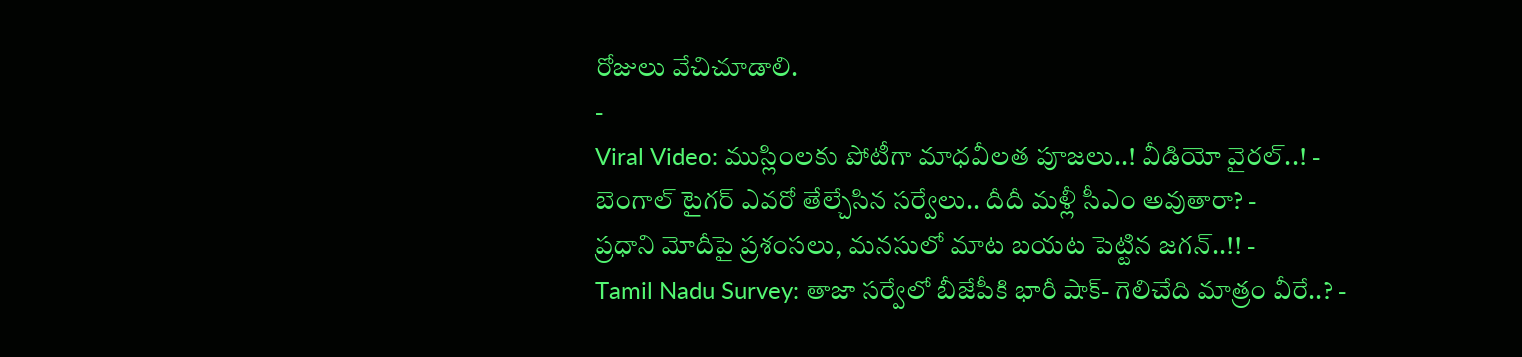రోజులు వేచిచూడాలి.
-
Viral Video: ముస్లింలకు పోటీగా మాధవీలత పూజలు..! వీడియో వైరల్..! -
బెంగాల్ టైగర్ ఎవరో తేల్చేసిన సర్వేలు.. దీదీ మళ్లీ సీఎం అవుతారా? -
ప్రధాని మోదీపై ప్రశంసలు, మనసులో మాట బయట పెట్టిన జగన్..!! -
Tamil Nadu Survey: తాజా సర్వేలో బీజేపీకి భారీ షాక్- గెలిచేది మాత్రం వీరే..? -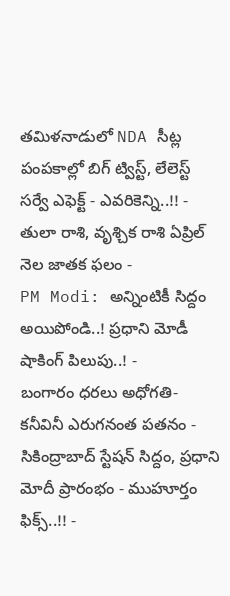తమిళనాడులో NDA సీట్ల పంపకాల్లో బిగ్ ట్విస్ట్, లేలెస్ట్ సర్వే ఎఫెక్ట్ - ఎవరికెన్ని..!! -
తులా రాశి, వృశ్చిక రాశి ఏప్రిల్ నెల జాతక ఫలం -
PM Modi: అన్నింటికీ సిద్దం అయిపోండి..! ప్రధాని మోడీ షాకింగ్ పిలుపు..! -
బంగారం ధరలు అధోగతి- కనీవినీ ఎరుగనంత పతనం -
సికింద్రాబాద్ స్టేషన్ సిద్దం, ప్రధాని మోదీ ప్రారంభం - ముహూర్తం ఫిక్స్..!! -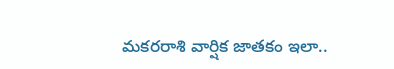మకరరాశి వార్షిక జాతకం ఇలా..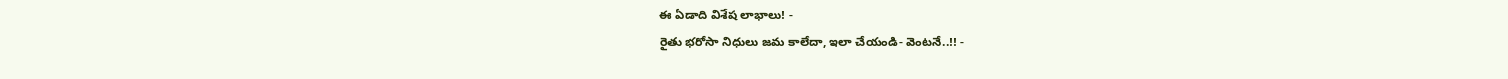ఈ ఏడాది విశేష లాభాలు! -
రైతు భరోసా నిధులు జమ కాలేదా, ఇలా చేయండి- వెంటనే..!! -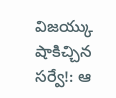విజయ్కు షాకిచ్చిన సర్వే!: ఆ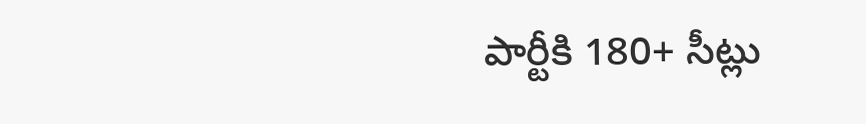పార్టీకి 180+ సీట్లు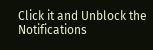Click it and Unblock the Notifications